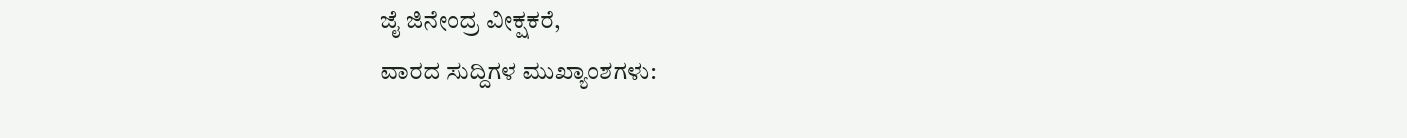ಜೈ ಜಿನೇಂದ್ರ ವೀಕ್ಷಕರೆ,
ವಾರದ ಸುದ್ದಿಗಳ ಮುಖ್ಯಾಂಶಗಳು: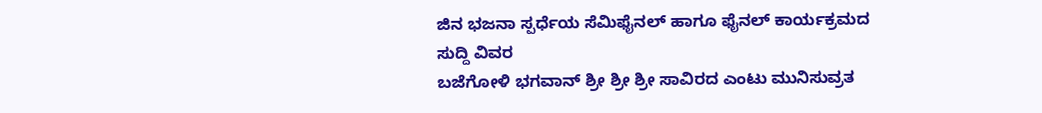ಜಿನ ಭಜನಾ ಸ್ಪರ್ಧೆಯ ಸೆಮಿಫೈನಲ್ ಹಾಗೂ ಫೈನಲ್ ಕಾರ್ಯಕ್ರಮದ ಸುದ್ದಿ ವಿವರ
ಬಜೆಗೋಳಿ ಭಗವಾನ್ ಶ್ರೀ ಶ್ರೀ ಶ್ರೀ ಸಾವಿರದ ಎಂಟು ಮುನಿಸುವ್ರತ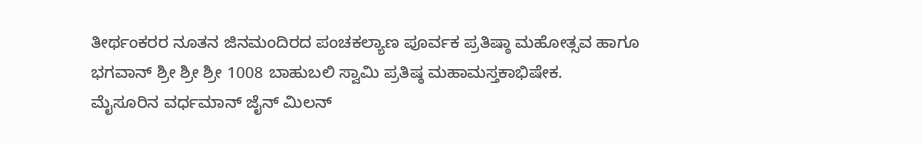ತೀರ್ಥಂಕರರ ನೂತನ ಜಿನಮಂದಿರದ ಪಂಚಕಲ್ಯಾಣ ಪೂರ್ವಕ ಪ್ರತಿಷ್ಠಾ ಮಹೋತ್ಸವ ಹಾಗೂ ಭಗವಾನ್ ಶ್ರೀ ಶ್ರೀ ಶ್ರೀ 1008 ಬಾಹುಬಲಿ ಸ್ವಾಮಿ ಪ್ರತಿಷ್ಠ ಮಹಾಮಸ್ತಕಾಭಿಷೇಕ.
ಮೈಸೂರಿನ ವರ್ಧಮಾನ್ ಜೈನ್ ಮಿಲನ್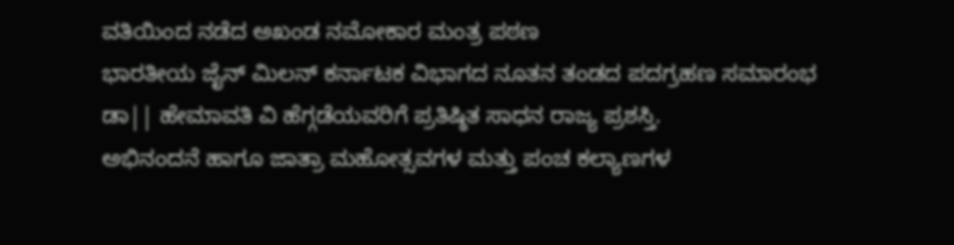ವತಿಯಿಂದ ನಡೆದ ಅಖಂಡ ನಮೋಕಾರ ಮಂತ್ರ ಪಠಣ
ಭಾರತೀಯ ಜೈನ್ ಮಿಲನ್ ಕರ್ನಾಟಕ ವಿಭಾಗದ ನೂತನ ತಂಡದ ಪದಗ್ರಹಣ ಸಮಾರಂಭ
ಡಾ|| ಹೇಮಾವತಿ ವಿ ಹೆಗ್ಗಡೆಯವರಿಗೆ ಪ್ರತಿಷ್ಠಿತ ಸಾಧನ ರಾಜ್ಯ ಪ್ರಶಸ್ತಿ.
ಅಭಿನಂದನೆ ಹಾಗೂ ಜಾತ್ರಾ ಮಹೋತ್ಸವಗಳ ಮತ್ತು ಪಂಚ ಕಲ್ಯಾಣಗಳ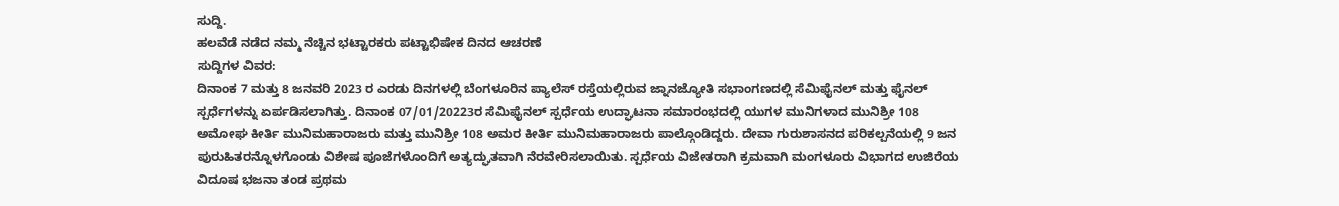ಸುದ್ದಿ.
ಹಲವೆಡೆ ನಡೆದ ನಮ್ಮ ನೆಚ್ಚಿನ ಭಟ್ಟಾರಕರು ಪಟ್ಟಾಭಿಷೇಕ ದಿನದ ಆಚರಣೆ
ಸುದ್ದಿಗಳ ವಿವರ:
ದಿನಾಂಕ 7 ಮತ್ತು 8 ಜನವರಿ 2023 ರ ಎರಡು ದಿನಗಳಲ್ಲಿ ಬೆಂಗಳೂರಿನ ಪ್ಯಾಲೆಸ್ ರಸ್ತೆಯಲ್ಲಿರುವ ಜ್ನಾನಜ್ಯೋತಿ ಸಭಾಂಗಣದಲ್ಲಿ ಸೆಮಿಫೈನಲ್ ಮತ್ತು ಫೈನಲ್ ಸ್ಪರ್ಧೆಗಳನ್ನು ಏರ್ಪಡಿಸಲಾಗಿತ್ತು. ದಿನಾಂಕ 07/01/20223ರ ಸೆಮಿಫೈನಲ್ ಸ್ಪರ್ಧೆಯ ಉದ್ಘಾಟನಾ ಸಮಾರಂಭದಲ್ಲಿ ಯುಗಳ ಮುನಿಗಳಾದ ಮುನಿಶ್ರೀ 108 ಅಮೋಘ ಕೀರ್ತಿ ಮುನಿಮಹಾರಾಜರು ಮತ್ತು ಮುನಿಶ್ರೀ 108 ಅಮರ ಕೀರ್ತಿ ಮುನಿಮಹಾರಾಜರು ಪಾಲ್ಗೊಂಡಿದ್ದರು. ದೇವಾ ಗುರುಶಾಸನದ ಪರಿಕಲ್ಪನೆಯಲ್ಲಿ 9 ಜನ ಪುರುಹಿತರನ್ನೊಳಗೊಂಡು ವಿಶೇಷ ಪೂಜೆಗಳೊಂದಿಗೆ ಅತ್ಯದ್ಘುತವಾಗಿ ನೆರವೇರಿಸಲಾಯಿತು. ಸ್ಪರ್ಧೆಯ ವಿಜೇತರಾಗಿ ಕ್ರಮವಾಗಿ ಮಂಗಳೂರು ವಿಭಾಗದ ಉಜಿರೆಯ ವಿದೂಷ ಭಜನಾ ತಂಡ ಪ್ರಥಮ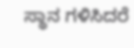ಸ್ಥಾನ ಗಳಿಸಿದರೆ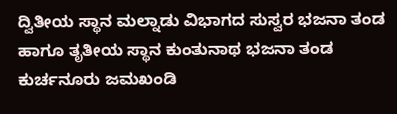ದ್ವಿತೀಯ ಸ್ಥಾನ ಮಲ್ನಾಡು ವಿಭಾಗದ ಸುಸ್ವರ ಭಜನಾ ತಂಡ ಹಾಗೂ ತೃತೀಯ ಸ್ಥಾನ ಕುಂತುನಾಥ ಭಜನಾ ತಂಡ ಕುರ್ಚನೂರು ಜಮಖಂಡಿ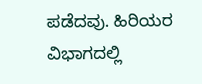ಪಡೆದವು. ಹಿರಿಯರ ವಿಭಾಗದಲ್ಲಿ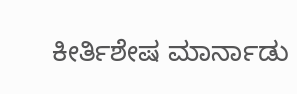ಕೀರ್ತಿಶೇಷ ಮಾರ್ನಾಡು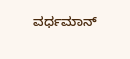ವರ್ಧಮಾನ್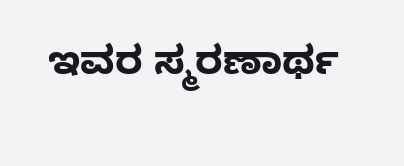ಇವರ ಸ್ಮರಣಾರ್ಥ